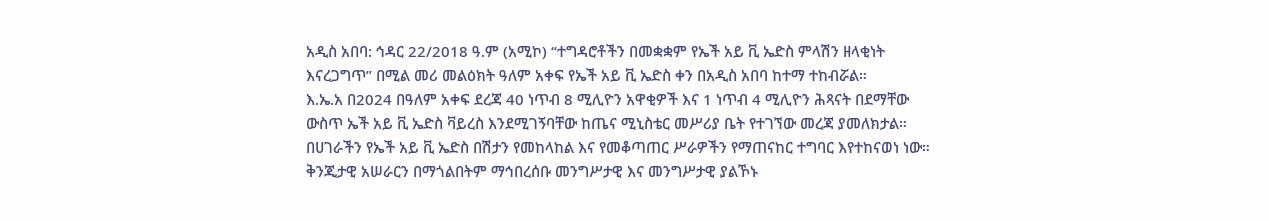አዲስ አበባ: ኅዳር 22/2018 ዓ.ም (አሚኮ) “ተግዳሮቶችን በመቋቋም የኤች አይ ቪ ኤድስ ምላሽን ዘላቂነት እናረጋግጥ” በሚል መሪ መልዕክት ዓለም አቀፍ የኤች አይ ቪ ኤድስ ቀን በአዲስ አበባ ከተማ ተከብሯል።
እ.ኤ.አ በ2024 በዓለም አቀፍ ደረጃ 40 ነጥብ 8 ሚሊዮን አዋቂዎች እና 1 ነጥብ 4 ሚሊዮን ሕጻናት በደማቸው ውስጥ ኤች አይ ቪ ኤድስ ቫይረስ እንደሚገኝባቸው ከጤና ሚኒስቴር መሥሪያ ቤት የተገኘው መረጃ ያመለክታል።
በሀገራችን የኤች አይ ቪ ኤድስ በሽታን የመከላከል እና የመቆጣጠር ሥራዎችን የማጠናከር ተግባር እየተከናወነ ነው። ቅንጂታዊ አሠራርን በማጎልበትም ማኅበረሰቡ መንግሥታዊ እና መንግሥታዊ ያልኾኑ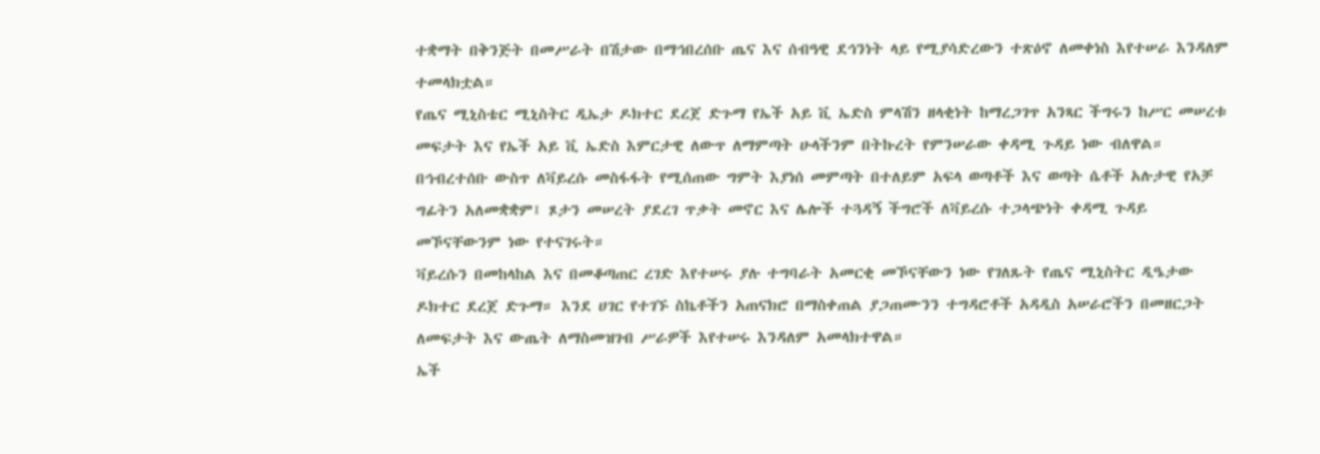ተቋማት በቅንጅት በመሥራት በሽታው በማኅበረሰቡ ጤና እና ሰብዓዊ ደኅንነት ላይ የሚያሳድረውን ተጽዕኖ ለመቀነስ እየተሠራ እንዳለም ተመላክቷል።
የጤና ሚኒስቴር ሚኒስትር ዲኤታ ዶክተር ደረጀ ድጉማ የኤች አይ ቪ ኤድስ ምላሽን ዘላቂነት ከማረጋገጥ አንጻር ችግሩን ከሥር መሠረቱ መፍታት እና የኤች አይ ቪ ኤድስ እምርታዊ ለውጥ ለማምጣት ሁላችንም በትኩረት የምንሠራው ቀዳሚ ጉዳይ ነው ብለዋል።
በኅብረተሰቡ ውስጥ ለቫይረሱ መስፋፋት የሚሰጠው ግምት እያነሰ መምጣት በተለይም አፍላ ወጣቶች እና ወጣት ሴቶች አሉታዊ የአቻ ግፊትን አለመቋቋም፤ ጾታን መሠረት ያደረገ ጥቃት መኖር እና ሌሎች ተጓዳኝ ችግሮች ለቫይረሱ ተጋላጭነት ቀዳሚ ጉዳይ መኾናቸውንም ነው የተናገሩት።
ቫይረሱን በመከላከል እና በመቆጣጠር ረገድ እየተሠሩ ያሉ ተግባራት አመርቂ መኾናቸውን ነው የገለጹት የጤና ሚኒስትር ዲዔታው ዶክተር ደረጀ ድጉማ። እንደ ሀገር የተገኙ ስኬቶችን አጠናክሮ በማስቀጠል ያጋጠሙንን ተግዳሮቶች አዳዲስ አሠራሮችን በመዘርጋት ለመፍታት እና ውጤት ለማስመዝገብ ሥራዎች እየተሠሩ እንዳለም አመላክተዋል።
ኤች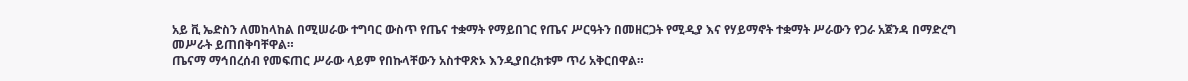አይ ቪ ኤድስን ለመከላከል በሚሠራው ተግባር ውስጥ የጤና ተቋማት የማይበገር የጤና ሥርዓትን በመዘርጋት የሚዲያ እና የሃይማኖት ተቋማት ሥራውን የጋራ አጀንዳ በማድረግ መሥራት ይጠበቅባቸዋል።
ጤናማ ማኅበረሰብ የመፍጠር ሥራው ላይም የበኩላቸውን አስተዋጽኦ እንዲያበረክቱም ጥሪ አቅርበዋል።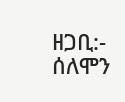ዘጋቢ:- ሰለሞን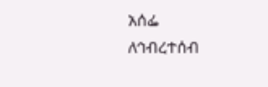አሰፌ
ለኅብረተሰብ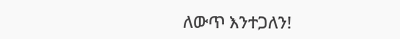ለውጥ እንተጋለን!